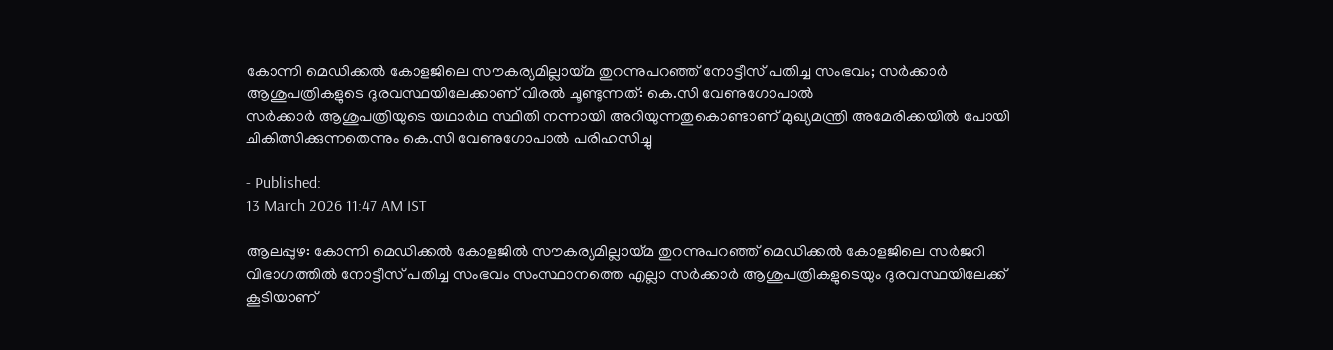കോന്നി മെഡിക്കൽ കോളജിലെ സൗകര്യമില്ലായ്മ തുറന്നുപറഞ്ഞ് നോട്ടീസ് പതിച്ച സംഭവം; സർക്കാർ ആശുപത്രികളുടെ ദുരവസ്ഥയിലേക്കാണ് വിരൽ ചൂണ്ടുന്നത്: കെ.സി വേണുഗോപാൽ
സർക്കാർ ആശുപത്രിയുടെ യഥാർഥ സ്ഥിതി നന്നായി അറിയുന്നതുകൊണ്ടാണ് മുഖ്യമന്ത്രി അമേരിക്കയിൽ പോയി ചികിത്സിക്കുന്നതെന്നും കെ.സി വേണുഗോപാൽ പരിഹസിച്ചു

- Published:
13 March 2026 11:47 AM IST

ആലപ്പുഴ: കോന്നി മെഡിക്കൽ കോളജിൽ സൗകര്യമില്ലായ്മ തുറന്നുപറഞ്ഞ് മെഡിക്കൽ കോളജിലെ സർജറി വിഭാഗത്തിൽ നോട്ടീസ് പതിച്ച സംഭവം സംസ്ഥാനത്തെ എല്ലാ സർക്കാർ ആശുപത്രികളുടെയും ദുരവസ്ഥയിലേക്ക് കൂടിയാണ്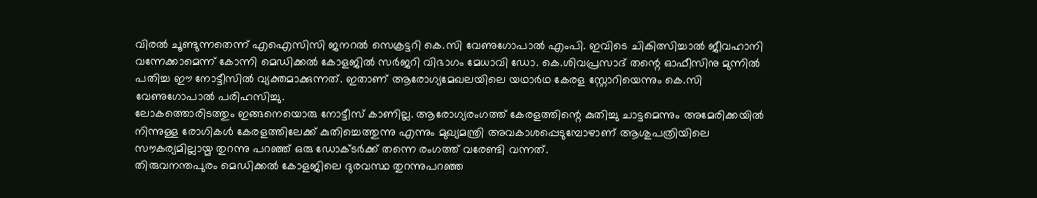വിരൽ ചൂണ്ടുന്നതെന്ന് എഐസിസി ജനറൽ സെക്രട്ടറി കെ.സി വേണുഗോപാൽ എംപി. ഇവിടെ ചികിത്സിച്ചാൽ ജീവഹാനി വന്നേക്കാമെന്ന് കോന്നി മെഡിക്കൽ കോളജിൽ സർജറി വിഭാഗം മേധാവി ഡോ. കെ.ശിവപ്രസാദ് തന്റെ ഓഫീസിനു മുന്നിൽ പതിച്ച ഈ നോട്ടീസിൽ വ്യക്തമാക്കുന്നത്. ഇതാണ് ആരോഗ്യമേഖലയിലെ യഥാർഥ കേരള സ്റ്റോറിയെന്നും കെ.സി വേണുഗോപാൽ പരിഹസിച്ചു.
ലോകത്തൊരിടത്തും ഇങ്ങനെയൊരു നോട്ടീസ് കാണില്ല. ആരോഗ്യരംഗത്ത് കേരളത്തിന്റെ കുതിച്ചു ചാട്ടമെന്നും അമേരിക്കയിൽ നിന്നുള്ള രോഗികൾ കേരളത്തിലേക്ക് കുതിച്ചെത്തുന്നു എന്നും മുഖ്യമന്ത്രി അവകാശപ്പെടുമ്പോഴാണ് ആശുപത്രിയിലെ സൗകര്യമില്ലായ്മ തുറന്നു പറഞ്ഞ് ഒരു ഡോക്ടർക്ക് തന്നെ രംഗത്ത് വരേണ്ടി വന്നത്.
തിരുവനന്തപുരം മെഡിക്കൽ കോളജിലെ ദുരവസ്ഥ തുറന്നുപറഞ്ഞ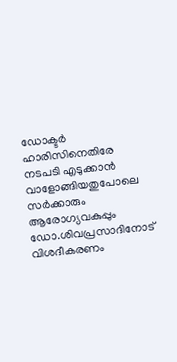ഡോക്ടർ ഹാരിസിനെതിരേ നടപടി എടുക്കാൻ വാളോങ്ങിയതുപോലെ സർക്കാരും ആരോഗ്യവകുപ്പും ഡോ.ശിവപ്രസാദിനോട് വിശദീകരണം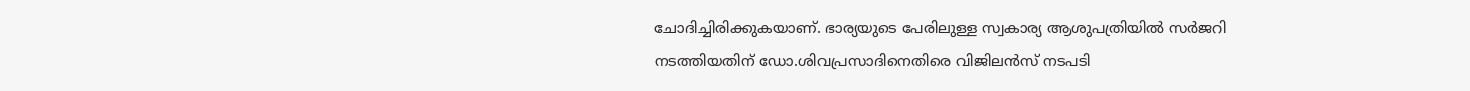ചോദിച്ചിരിക്കുകയാണ്. ഭാര്യയുടെ പേരിലുള്ള സ്വകാര്യ ആശുപത്രിയിൽ സർജറി നടത്തിയതിന് ഡോ.ശിവപ്രസാദിനെതിരെ വിജിലൻസ് നടപടി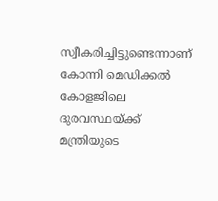സ്വീകരിച്ചിട്ടുണ്ടെന്നാണ് കോന്നി മെഡിക്കൽ കോളജിലെ ദുരവസ്ഥയ്ക്ക് മന്ത്രിയുടെ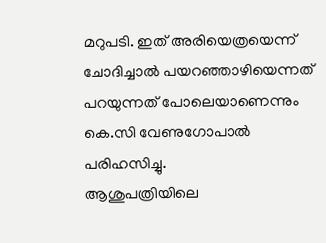മറുപടി. ഇത് അരിയെത്രയെന്ന് ചോദിച്ചാൽ പയറഞ്ഞാഴിയെന്നത് പറയുന്നത് പോലെയാണെന്നും കെ.സി വേണുഗോപാൽ പരിഹസിച്ചു.
ആശുപത്രിയിലെ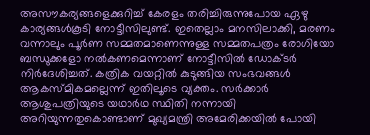അസൗകര്യങ്ങളെക്കുറിച്ച് കേരളം തരിച്ചിരുന്നുപോയ ഏഴു കാര്യങ്ങൾകൂടി നോട്ടീസിലുണ്ട്. ഇതെല്ലാം മനസിലാക്കി, മരണം വന്നാലും പൂർണ സമ്മതമാണെന്നുള്ള സമ്മതപത്രം രോഗിയോ ബന്ധുക്കളോ നൽകണമെന്നാണ് നോട്ടീസിൽ ഡോക്ടർ നിർദേശിച്ചത്. കത്രിക വയറ്റിൽ കുടുങ്ങിയ സംഭവങ്ങൾ ആകസ്മികമല്ലെന്ന് ഇതിലൂടെ വ്യക്തം. സർക്കാർ ആശുപത്രിയുടെ യഥാർഥ സ്ഥിതി നന്നായി അറിയുന്നതുകൊണ്ടാണ് മുഖ്യമന്ത്രി അമേരിക്കയിൽ പോയി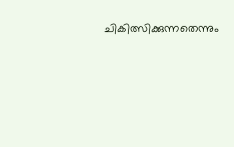ചികിത്സിക്കുന്നതെന്നും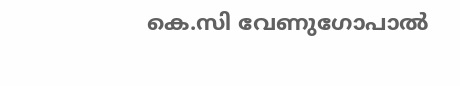കെ.സി വേണുഗോപാൽ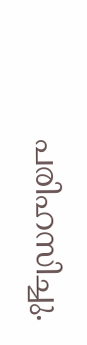പരിഹസിച്ചു.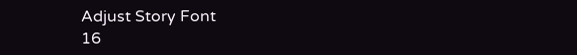Adjust Story Font
16